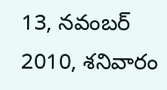13, నవంబర్ 2010, శనివారం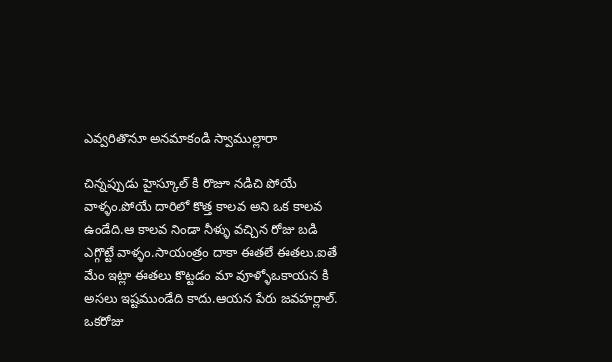ఎవ్వరితొనూ అనమాకండి స్వాముల్లారా

చిన్నప్పుడు హైస్కూల్ కి రొజూ నడిచి పోయే వాళ్ళం.పోయే దారిలో కొత్త కాలవ అని ఒక కాలవ ఉండేది.ఆ కాలవ నిండా నీళ్ళు వచ్చిన రోజు బడి ఎగ్గొట్టే వాళ్ళం.సాయంత్రం దాకా ఈతలే ఈతలు.ఐతే మేం ఇట్లా ఈతలు కొట్టడం మా వూళ్ళోఒకాయన కి అసలు ఇష్టముండేది కాదు.ఆయన పేరు జవహర్లాల్.
ఒకరోజు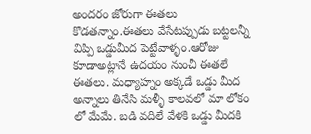అందరం జోరుగా ఈతలు కొడతన్నాం.ఈతలు వేసేటప్పుడు బట్టలన్నీ విప్పి ఒడ్డుమీద పెట్టేవాళ్ళం.ఆరోజు కూడాఅట్లానే ఉదయం నుంచీ ఈతలే ఈతలు. మధ్యాహ్నం అక్కడే ఒడ్డు మీద అన్నాలు తినేసి మళ్ళీ కాలవలో మా లోకం లో మేమే. బడి వదిలే వేళకి ఒడ్డు మీదకి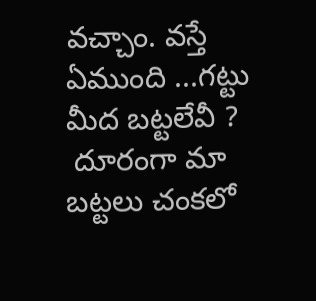వచ్చాం. వస్తే ఏముంది ...గట్టు మీద బట్టలేవీ ?
 దూరంగా మా బట్టలు చంకలో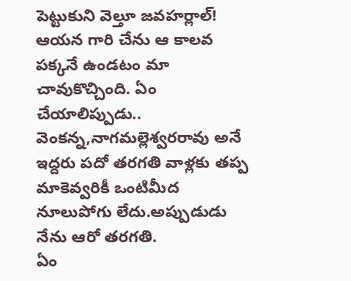పెట్టుకుని వెల్తూ జవహర్లాల్! ఆయన గారి చేను ఆ కాలవ పక్కనే ఉండటం మా చావుకొచ్చింది. ఏం చేయాలిప్పుడు.. వెంకన్న,నాగమల్లెశ్వరరావు అనే ఇద్దరు పదో తరగతి వాళ్లకు తప్ప మాకెవ్వరికీ ఒంటిమీద నూలుపోగు లేదు.అప్పుడుడు నేను ఆరో తరగతి.
ఏం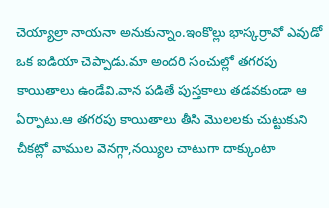చెయ్యాల్రా నాయనా అనుకున్నాం.ఇంకొల్లు భాస్కర్రావో ఎవుడో ఒక ఐడియా చెప్పాడు.మా అందరి సంచుల్లో తగరపు కాయితాలు ఉండేవి.వాన పడితే పుస్తకాలు తడవకుండా ఆ ఏర్పాటు.ఆ తగరపు కాయితాలు తీసి మొలలకు చుట్టుకుని చీకట్లో వాముల వెనగ్గా,నయ్యిల చాటుగా దాక్కుంటా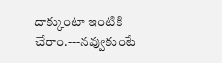దాక్కుంటా ఇంటికి చేరాం.---నవ్వుకుంటే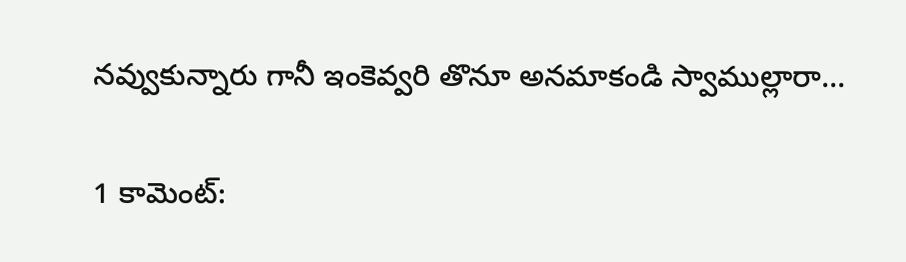నవ్వుకున్నారు గానీ ఇంకెవ్వరి తొనూ అనమాకండి స్వాముల్లారా...

1 కామెంట్‌: